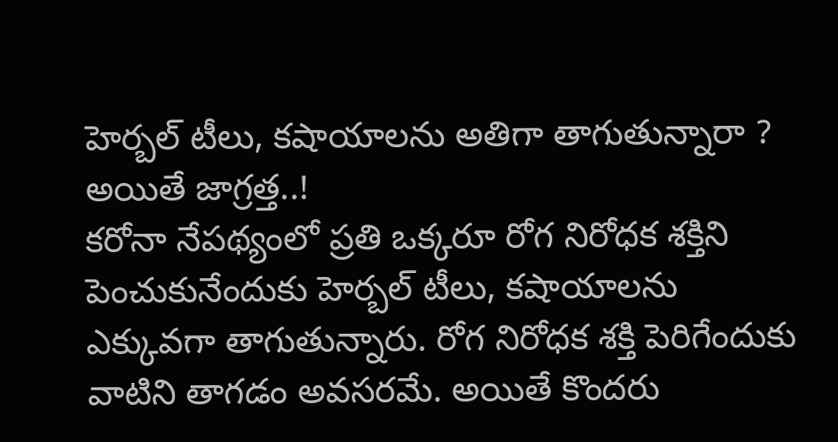హెర్బల్ టీలు, కషాయాలను అతిగా తాగుతున్నారా ? అయితే జాగ్రత్త..!
కరోనా నేపథ్యంలో ప్రతి ఒక్కరూ రోగ నిరోధక శక్తిని పెంచుకునేందుకు హెర్బల్ టీలు, కషాయాలను ఎక్కువగా తాగుతున్నారు. రోగ నిరోధక శక్తి పెరిగేందుకు వాటిని తాగడం అవసరమే. అయితే కొందరు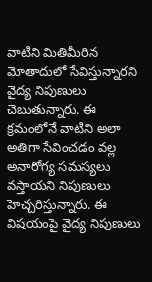వాటిని మితిమీరిన మోతాదులో సేవిస్తున్నారని వైద్య నిపుణులు చెబుతున్నారు. ఈ క్రమంలోనే వాటిని అలా అతిగా సేవించడం వల్ల అనారోగ్య సమస్యలు వస్తాయని నిపుణులు హెచ్చరిస్తున్నారు. ఈ విషయంపై వైద్య నిపుణులు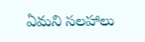ఏమని సలహాలు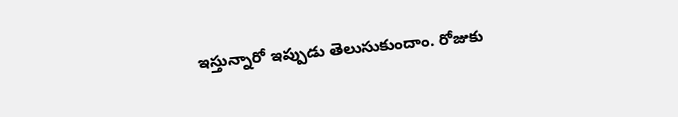ఇస్తున్నారో ఇప్పుడు తెలుసుకుందాం. రోజుకు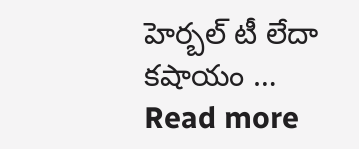హెర్బల్ టీ లేదా కషాయం … Read more